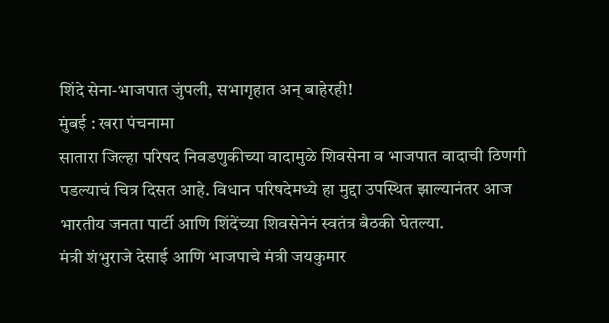शिंदे सेना-भाजपात जुंपली, सभागृहात अन् बाहेरही!
मुंबई : खरा पंचनामा
सातारा जिल्हा परिषद निवडणुकीच्या वादामुळे शिवसेना व भाजपात वादाची ठिणगी पडल्याचं चित्र दिसत आहे. विधान परिषदेमध्ये हा मुद्दा उपस्थित झाल्यानंतर आज भारतीय जनता पार्टी आणि शिंदेंच्या शिवसेनेनं स्वतंत्र बैठकी घेतल्या.
मंत्री शंभुराजे देसाई आणि भाजपाचे मंत्री जयकुमार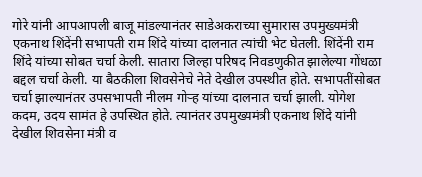गोरे यांनी आपआपली बाजू मांडल्यानंतर साडेअकराच्या सुमारास उपमुख्यमंत्री एकनाथ शिंदेंनी सभापती राम शिंदे यांच्या दालनात त्यांची भेट घेतली. शिंदेंनी राम शिंदे यांच्या सोबत चर्चा केली. सातारा जिल्हा परिषद निवडणुकीत झालेल्या गोंधळा बद्दल चर्चा केली. या बैठकीला शिवसेनेचे नेते देखील उपस्थीत होते. सभापतींसोबत चर्चा झाल्यानंतर उपसभापती नीलम गोऱ्ह यांच्या दालनात चर्चा झाली. योगेश कदम, उदय सामंत हे उपस्थित होते. त्यानंतर उपमुख्यमंत्री एकनाथ शिंदे यांनी देखील शिवसेना मंत्री व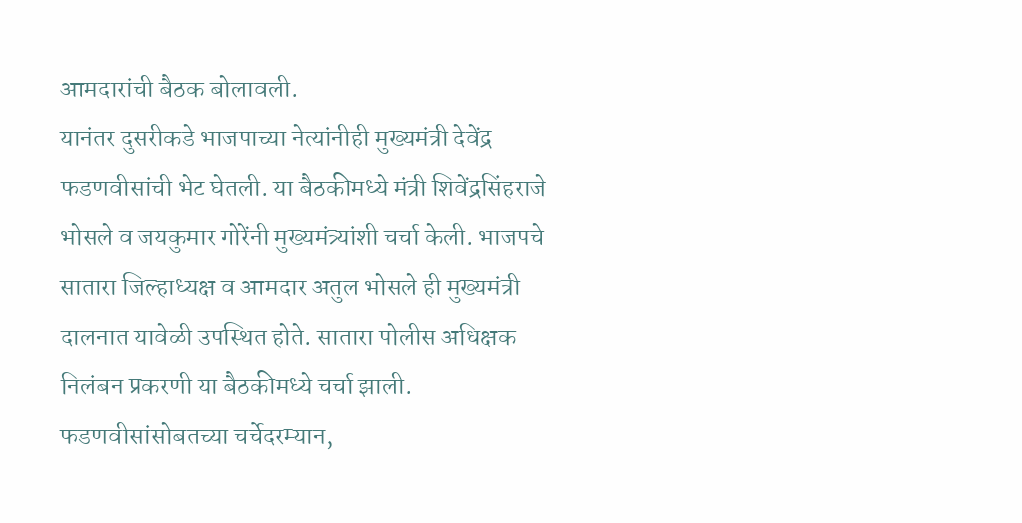आमदारांची बैठक बोलावली.
यानंतर दुसरीकडे भाजपाच्या नेत्यांनीही मुख्यमंत्री देवेंद्र फडणवीसांची भेट घेतली. या बैठकीमध्ये मंत्री शिवेंद्रसिंहराजे भोसले व जयकुमार गोरेंनी मुख्यमंत्र्यांशी चर्चा केली. भाजपचे सातारा जिल्हाध्यक्ष व आमदार अतुल भोसले ही मुख्यमंत्री दालनात यावेळी उपस्थित होते. सातारा पोलीस अधिक्षक निलंबन प्रकरणी या बैठकीमध्ये चर्चा झाली.
फडणवीसांसोबतच्या चर्चेदरम्यान,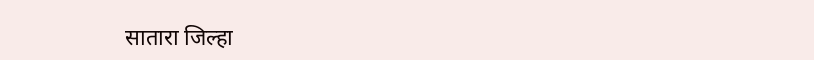सातारा जिल्हा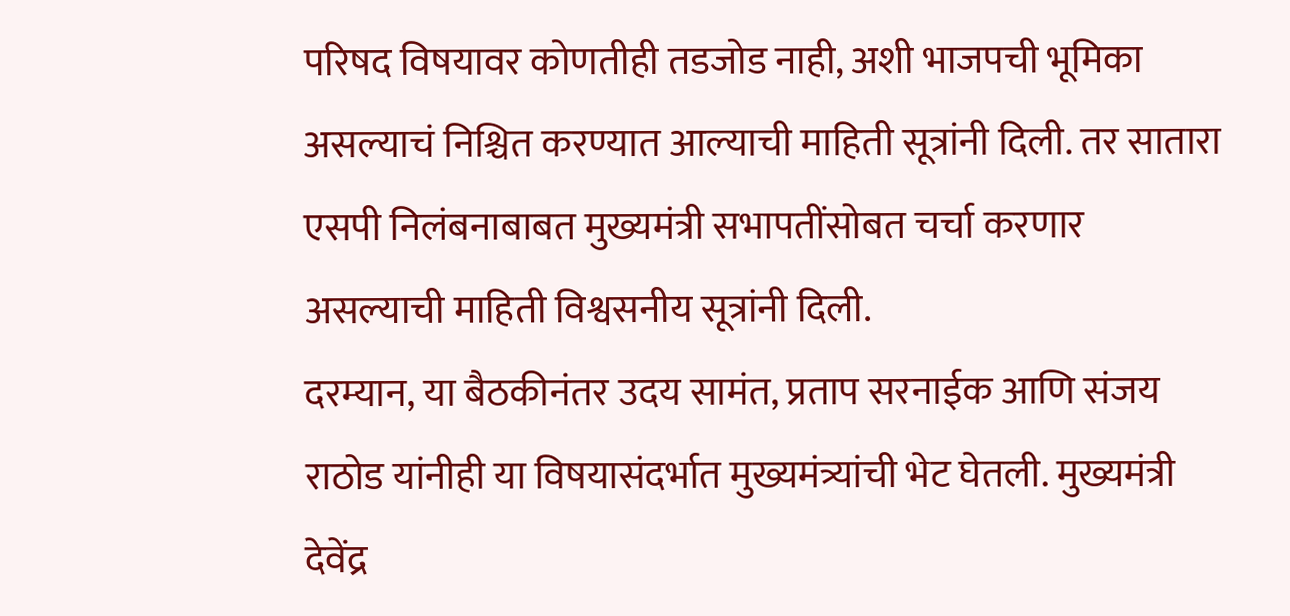परिषद विषयावर कोणतीही तडजोड नाही, अशी भाजपची भूमिका असल्याचं निश्चित करण्यात आल्याची माहिती सूत्रांनी दिली. तर सातारा एसपी निलंबनाबाबत मुख्यमंत्री सभापतींसोबत चर्चा करणार असल्याची माहिती विश्वसनीय सूत्रांनी दिली.
दरम्यान, या बैठकीनंतर उदय सामंत, प्रताप सरनाईक आणि संजय राठोड यांनीही या विषयासंदर्भात मुख्यमंत्र्यांची भेट घेतली. मुख्यमंत्री देवेंद्र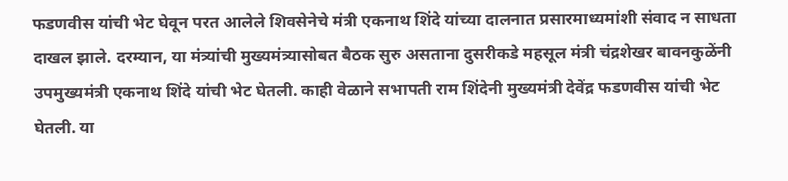फडणवीस यांची भेट घेवून परत आलेले शिवसेनेचे मंत्री एकनाथ शिंदे यांच्या दालनात प्रसारमाध्यमांशी संवाद न साधता दाखल झाले. दरम्यान, या मंत्र्यांची मुख्यमंत्र्यासोबत बैठक सुरु असताना दुसरीकडे महसूल मंत्री चंद्रशेखर बावनकुळेंनी उपमुख्यमंत्री एकनाथ शिंदे यांची भेट घेतली. काही वेळाने सभापती राम शिंदेनी मुख्यमंत्री देवेंद्र फडणवीस यांची भेट घेतली. या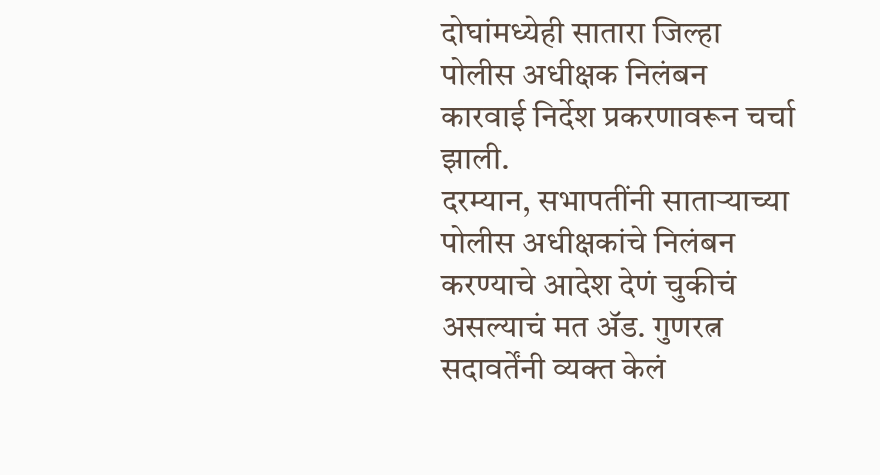दोघांमध्येही सातारा जिल्हा पोलीस अधीक्षक निलंबन कारवाई निर्देश प्रकरणावरून चर्चा झाली.
दरम्यान, सभापतींनी साताऱ्याच्या पोलीस अधीक्षकांचे निलंबन करण्याचे आदेश देणं चुकीचं असल्याचं मत ॲड. गुणरत्न सदावर्तेंनी व्यक्त केलं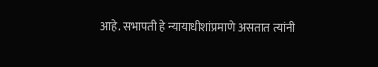आहे. सभापती हे न्यायाधीशांप्रमाणे असतात त्यांनी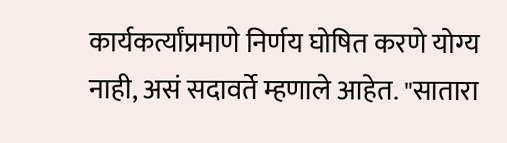कार्यकर्त्यांप्रमाणे निर्णय घोषित करणे योग्य नाही, असं सदावर्ते म्हणाले आहेत. "सातारा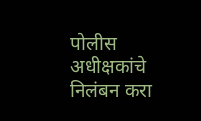पोलीस अधीक्षकांचे निलंबन करा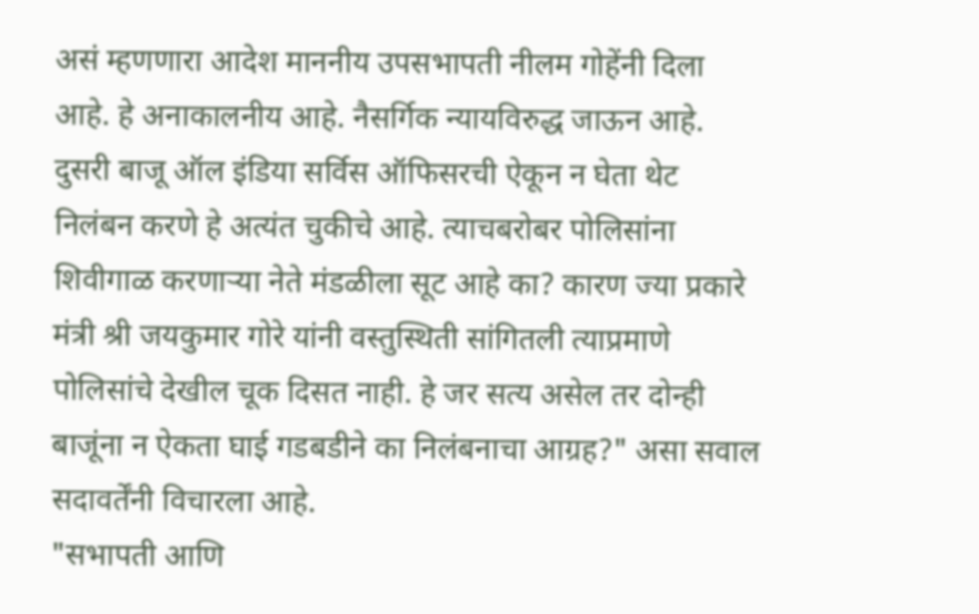असं म्हणणारा आदेश माननीय उपसभापती नीलम गोहेंनी दिला आहे. हे अनाकालनीय आहे. नैसर्गिक न्यायविरुद्ध जाऊन आहे. दुसरी बाजू ऑल इंडिया सर्विस ऑफिसरची ऐकून न घेता थेट निलंबन करणे हे अत्यंत चुकीचे आहे. त्याचबरोबर पोलिसांना शिवीगाळ करणाऱ्या नेते मंडळीला सूट आहे का? कारण ज्या प्रकारे मंत्री श्री जयकुमार गोरे यांनी वस्तुस्थिती सांगितली त्याप्रमाणे पोलिसांचे देखील चूक दिसत नाही. हे जर सत्य असेल तर दोन्ही बाजूंना न ऐकता घाई गडबडीने का निलंबनाचा आग्रह?" असा सवाल सदावर्तेंनी विचारला आहे.
"सभापती आणि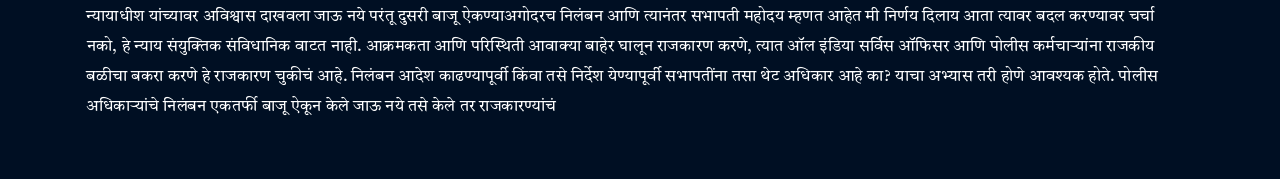न्यायाधीश यांच्यावर अविश्वास दाखवला जाऊ नये परंतू दुसरी बाजू ऐकण्याअगोदरच निलंबन आणि त्यानंतर सभापती महोदय म्हणत आहेत मी निर्णय दिलाय आता त्यावर बदल करण्यावर चर्चा नको, हे न्याय संयुक्तिक संविधानिक वाटत नाही. आक्रमकता आणि परिस्थिती आवाक्या बाहेर घालून राजकारण करणे, त्यात ऑल इंडिया सर्विस ऑफिसर आणि पोलीस कर्मचाऱ्यांना राजकीय बळीचा बकरा करणे हे राजकारण चुकीचं आहे. निलंबन आदेश काढण्यापूर्वी किंवा तसे निर्देश येण्यापूर्वी सभापतींना तसा थेट अधिकार आहे का? याचा अभ्यास तरी होणे आवश्यक होते. पोलीस अधिकाऱ्यांचे निलंबन एकतर्फी बाजू ऐकून केले जाऊ नये तसे केले तर राजकारण्यांचं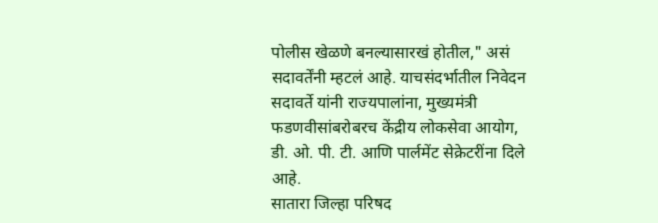पोलीस खेळणे बनल्यासारखं होतील," असं सदावर्तेंनी म्हटलं आहे. याचसंदर्भातील निवेदन सदावर्ते यांनी राज्यपालांना, मुख्यमंत्री फडणवीसांबरोबरच केंद्रीय लोकसेवा आयोग, डी. ओ. पी. टी. आणि पार्लमेंट सेक्रेटरींना दिले आहे.
सातारा जिल्हा परिषद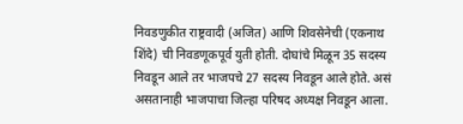निवडणुकीत राष्ट्रवादी (अजित) आणि शिवसेनेची (एकनाथ शिंदे) ची निवडणूकपूर्व युती होती. दोघांचे मिळून 35 सदस्य निवडून आले तर भाजपचे 27 सदस्य निवडून आले होते. असं असतानाही भाजपाचा जिल्हा परिषद अध्यक्ष निवडून आला.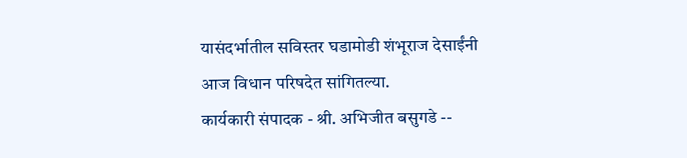यासंदर्भातील सविस्तर घडामोडी शंभूराज देसाईंनी आज विधान परिषदेत सांगितल्या.
कार्यकारी संपादक - श्री. अभिजीत बसुगडे --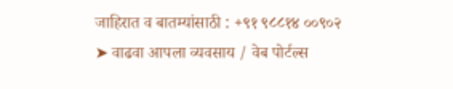जाहिरात व बातम्यांसाठी : +९१ ९८८१४ ००९०२
➤ वाढवा आपला व्यवसाय / वेब पोर्टल्स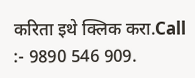करिता इथे क्लिक करा.Call :- 9890 546 909.